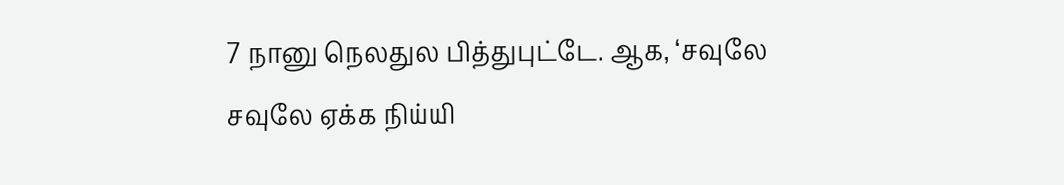7 நானு நெலதுல பித்துபுட்டே. ஆக, ‘சவுலே சவுலே ஏக்க நிய்யி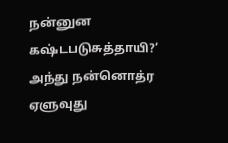நன்னுன கஷ்டபடுசுத்தாயி?’ அந்து நன்னொத்ர ஏளுவுது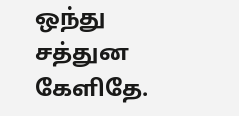ஒந்து சத்துன கேளிதே.